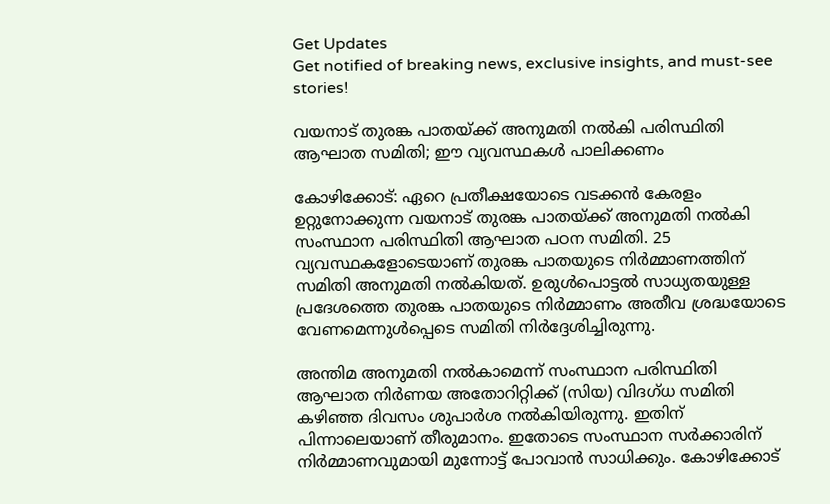Get Updates
Get notified of breaking news, exclusive insights, and must-see stories!

വയനാട് തുരങ്ക പാതയ്ക്ക് അനുമതി നൽകി പരിസ്ഥിതി ആഘാത സമിതി; ഈ വ്യവസ്ഥകൾ പാലിക്കണം

കോഴിക്കോട്: ഏറെ പ്രതീക്ഷയോടെ വടക്കൻ കേരളം ഉറ്റുനോക്കുന്ന വയനാട് തുരങ്ക പാതയ്ക്ക് അനുമതി നൽകി സംസ്ഥാന പരിസ്ഥിതി ആഘാത പഠന സമിതി. 25 വ്യവസ്ഥകളോടെയാണ് തുരങ്ക പാതയുടെ നിർമ്മാണത്തിന് സമിതി അനുമതി നൽകിയത്. ഉരുൾപൊട്ടൽ സാധ്യതയുള്ള പ്രദേശത്തെ തുരങ്ക പാതയുടെ നിർമ്മാണം അതീവ ശ്രദ്ധയോടെ വേണമെന്നുൾപ്പെടെ സമിതി നിർദ്ദേശിച്ചിരുന്നു.

അന്തിമ അനുമതി നൽകാമെന്ന് സംസ്ഥാന പരിസ്ഥിതി ആഘാത നിർണയ അതോറിറ്റിക്ക് (സിയ) വിദഗ്‌ധ സമിതി കഴിഞ്ഞ ദിവസം ശുപാർശ നൽകിയിരുന്നു. ഇതിന് പിന്നാലെയാണ് തീരുമാനം. ഇതോടെ സംസ്ഥാന സർക്കാരിന് നിർമ്മാണവുമായി മുന്നോട്ട് പോവാൻ സാധിക്കും. കോഴിക്കോട്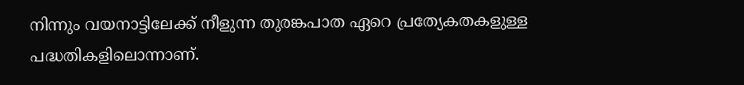നിന്നും വയനാട്ടിലേക്ക് നീളുന്ന തുരങ്കപാത ഏറെ പ്രത്യേകതകളുള്ള പദ്ധതികളിലൊന്നാണ്.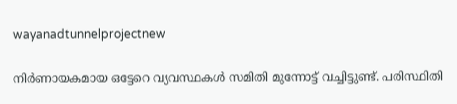wayanadtunnelprojectnew

നിർണായകമായ ഒട്ടേറെ വ്യവസ്ഥകൾ സമിതി മുന്നോട്ട് വച്ചിട്ടുണ്ട്. പരിസ്ഥിതി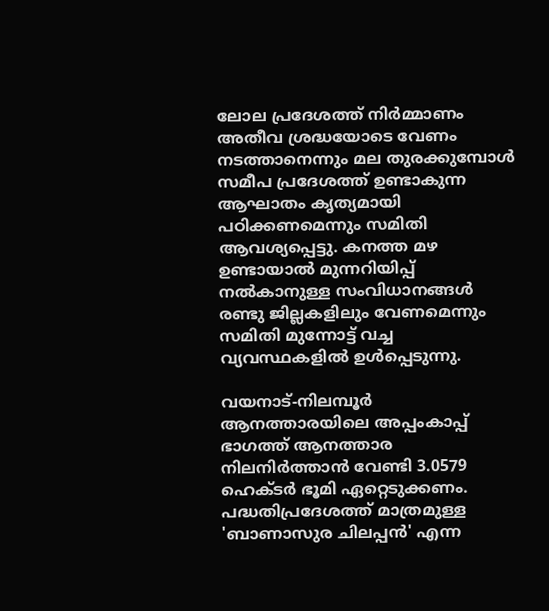ലോല പ്രദേശത്ത് നിർമ്മാണം അതീവ ശ്രദ്ധയോടെ വേണം നടത്താനെന്നും മല തുരക്കുമ്പോൾ സമീപ പ്രദേശത്ത് ഉണ്ടാകുന്ന ആഘാതം കൃത്യമായി പഠിക്കണമെന്നും സമിതി ആവശ്യപ്പെട്ടു. കനത്ത മഴ ഉണ്ടായാൽ മുന്നറിയിപ്പ് നൽകാനുള്ള സംവിധാനങ്ങൾ രണ്ടു ജില്ലകളിലും വേണമെന്നും സമിതി മുന്നോട്ട് വച്ച വ്യവസ്ഥകളിൽ ഉൾപ്പെടുന്നു.

വയനാട്-നിലമ്പൂർ ആനത്താരയിലെ അപ്പംകാപ്പ് ഭാഗത്ത് ആനത്താര നിലനിർത്താൻ വേണ്ടി 3.0579 ഹെക്‌ടർ ഭൂമി ഏറ്റെടുക്കണം. പദ്ധതിപ്രദേശത്ത് മാത്രമുള്ള 'ബാണാസുര ചിലപ്പൻ' എന്ന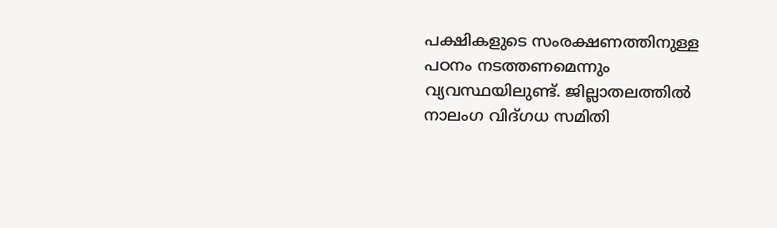പക്ഷികളുടെ സംരക്ഷണത്തിനുള്ള പഠനം നടത്തണമെന്നും വ്യവസ്ഥയിലുണ്ട്. ജില്ലാതലത്തിൽ നാലംഗ വിദ്ഗധ സമിതി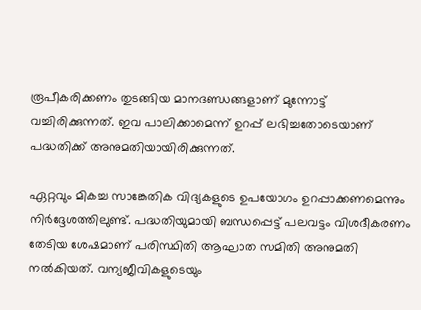രൂപീകരിക്കണം തുടങ്ങിയ മാനദണ്ഡങ്ങളാണ് മുന്നോട്ട് വച്ചിരിക്കുന്നത്. ഇവ പാലിക്കാമെന്ന് ഉറപ്പ് ലഭിച്ചതോടെയാണ് പദ്ധതിക്ക് അനുമതിയായിരിക്കുന്നത്.

ഏറ്റവും മികച്ച സാങ്കേതിക വിദ്യകളുടെ ഉപയോഗം ഉറപ്പാക്കണമെന്നും നിർദ്ദേശത്തിലുണ്ട്. പദ്ധതിയുമായി ബന്ധപ്പെട്ട് പലവട്ടം വിശദീകരണം തേടിയ ശേഷമാണ് പരിസ്ഥിതി ആഘാത സമിതി അനുമതി നല്‍കിയത്. വന്യജീവികളുടെയും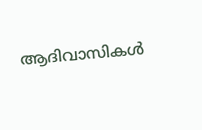ആദിവാസികള്‍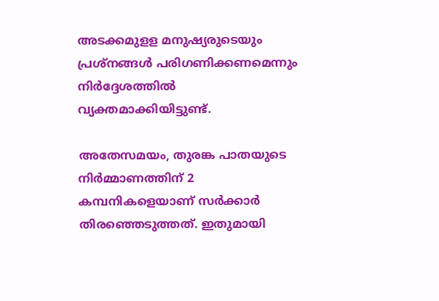അടക്കമുളള മനുഷ്യരുടെയും പ്രശ്‌നങ്ങള്‍ പരിഗണിക്കണമെന്നും നിർദ്ദേശത്തിൽ വ്യക്തമാക്കിയിട്ടുണ്ട്.

അതേസമയം, തുരങ്ക പാതയുടെ നിർമ്മാണത്തിന് 2 കമ്പനികളെയാണ് സർക്കാർ തിരഞ്ഞെടുത്തത്. ഇതുമായി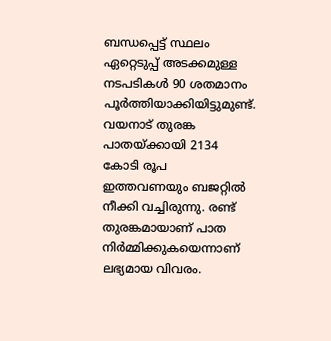ബന്ധപ്പെട്ട് സ്ഥലം ഏറ്റെടുപ്പ് അടക്കമുള്ള നടപടികൾ 90 ശതമാനം പൂർത്തിയാക്കിയിട്ടുമുണ്ട്. വയനാട് തുരങ്ക പാതയ്ക്കായി 2134 കോടി രൂപ ഇത്തവണയും ബജറ്റിൽ നീക്കി വച്ചിരുന്നു. രണ്ട് തുരങ്കമായാണ് പാത നിർമ്മിക്കുകയെന്നാണ് ലഭ്യമായ വിവരം.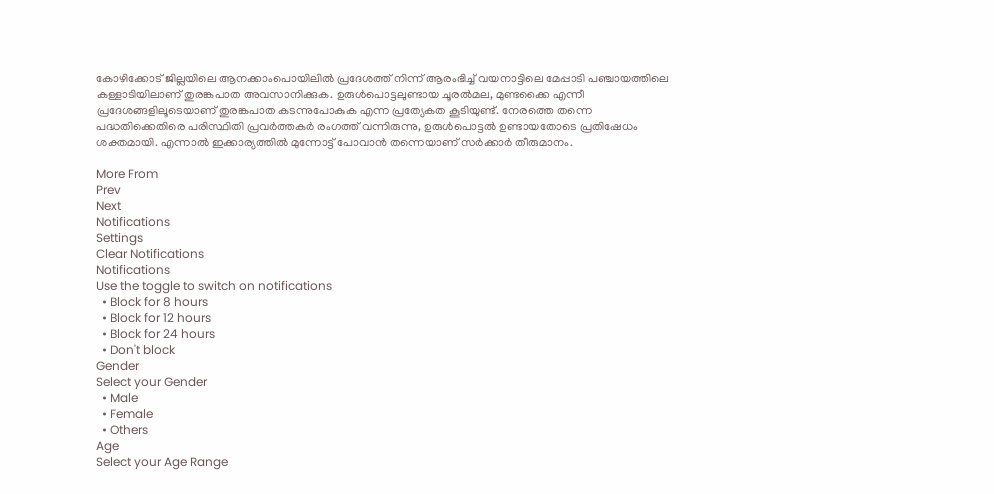കോഴിക്കോട് ജില്ലയിലെ ആനക്കാംപൊയിലിൽ പ്രദേശത്ത് നിന്ന് ആരംഭിച്ച് വയനാട്ടിലെ മേപ്പാടി പഞ്ചായത്തിലെ കള്ളാടിയിലാണ് തുരങ്കപാത അവസാനിക്കുക. ഉരുൾപൊട്ടലുണ്ടായ ചൂരൽമല, മുണ്ടക്കൈ എന്നീ പ്രദേശങ്ങളിലൂടെയാണ് തുരങ്കപാത കടന്നുപോകുക എന്ന പ്രത്യേകത കൂടിയുണ്ട്. നേരത്തെ തന്നെ പദ്ധതിക്കെതിരെ പരിസ്ഥിതി പ്രവർത്തകർ രംഗത്ത് വന്നിരുന്നു, ഉരുൾപൊട്ടൽ ഉണ്ടായതോടെ പ്രതിഷേധം ശക്തമായി. എന്നാൽ ഇക്കാര്യത്തിൽ മുന്നോട്ട് പോവാൻ തന്നെയാണ് സർക്കാർ തീരുമാനം.

More From
Prev
Next
Notifications
Settings
Clear Notifications
Notifications
Use the toggle to switch on notifications
  • Block for 8 hours
  • Block for 12 hours
  • Block for 24 hours
  • Don't block
Gender
Select your Gender
  • Male
  • Female
  • Others
Age
Select your Age Range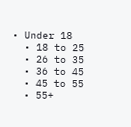• Under 18
  • 18 to 25
  • 26 to 35
  • 36 to 45
  • 45 to 55
  • 55+